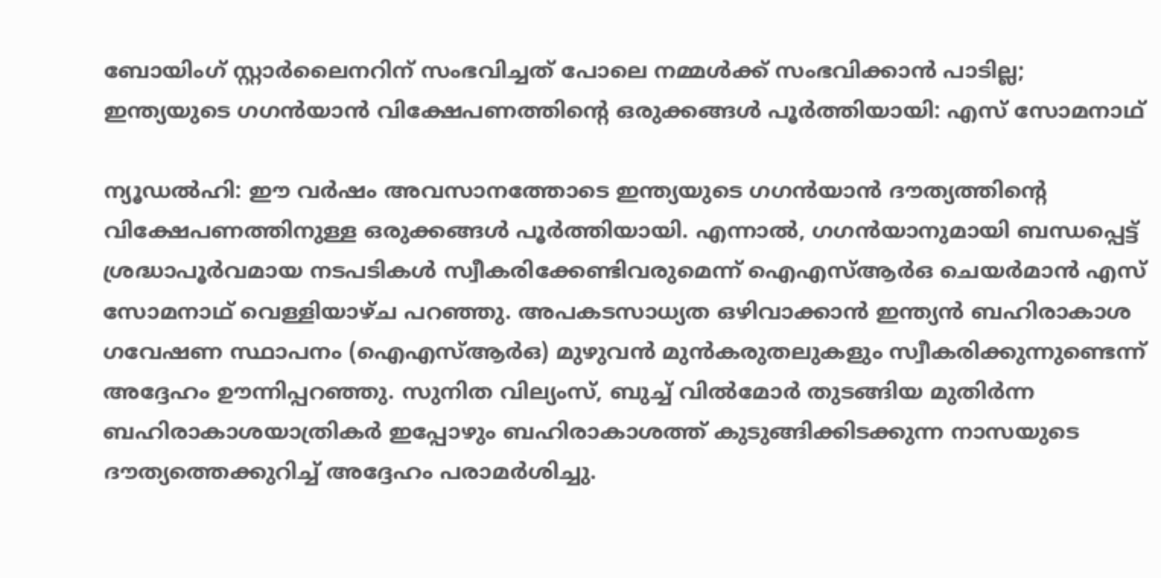ബോയിംഗ് സ്റ്റാർലൈനറിന് സംഭവിച്ചത് പോലെ നമ്മള്‍ക്ക് സംഭവിക്കാൻ പാടില്ല; ഇന്ത്യയുടെ ഗഗന്‍‌യാന്‍ വിക്ഷേപണത്തിന്റെ ഒരുക്കങ്ങള്‍ പൂര്‍ത്തിയായി: എസ് സോമനാഥ്

ന്യൂഡല്‍ഹി: ഈ വർഷം അവസാനത്തോടെ ഇന്ത്യയുടെ ഗഗൻയാൻ ദൗത്യത്തിൻ്റെ വിക്ഷേപണത്തിനുള്ള ഒരുക്കങ്ങൾ പൂർത്തിയായി. എന്നാല്‍, ഗഗൻയാനുമായി ബന്ധപ്പെട്ട് ശ്രദ്ധാപൂർവമായ നടപടികൾ സ്വീകരിക്കേണ്ടിവരുമെന്ന് ഐഎസ്ആർഒ ചെയർമാൻ എസ് സോമനാഥ് വെള്ളിയാഴ്ച പറഞ്ഞു. അപകടസാധ്യത ഒഴിവാക്കാൻ ഇന്ത്യൻ ബഹിരാകാശ ഗവേഷണ സ്ഥാപനം (ഐഎസ്ആർഒ) മുഴുവൻ മുൻകരുതലുകളും സ്വീകരിക്കുന്നുണ്ടെന്ന് അദ്ദേഹം ഊന്നിപ്പറഞ്ഞു. സുനിത വില്യംസ്, ബുച്ച് വിൽമോർ തുടങ്ങിയ മുതിർന്ന ബഹിരാകാശയാത്രികർ ഇപ്പോഴും ബഹിരാകാശത്ത് കുടുങ്ങിക്കിടക്കുന്ന നാസയുടെ ദൗത്യത്തെക്കുറിച്ച് അദ്ദേഹം പരാമർശിച്ചു.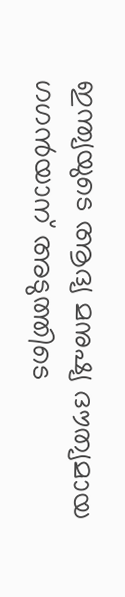ഇന്ത്യയുടെ ആദ്യ മനുഷ്യ ദൗത്യമായ ഗഗന്‍‌യാന് അടുത്തിടെ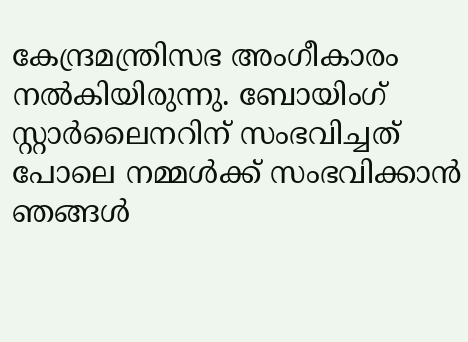കേന്ദ്രമന്ത്രിസഭ അംഗീകാരം നൽകിയിരുന്നു. ബോയിംഗ് സ്റ്റാർലൈനറിന് സംഭവിച്ചത് പോലെ നമ്മള്‍ക്ക് സംഭവിക്കാൻ ഞങ്ങൾ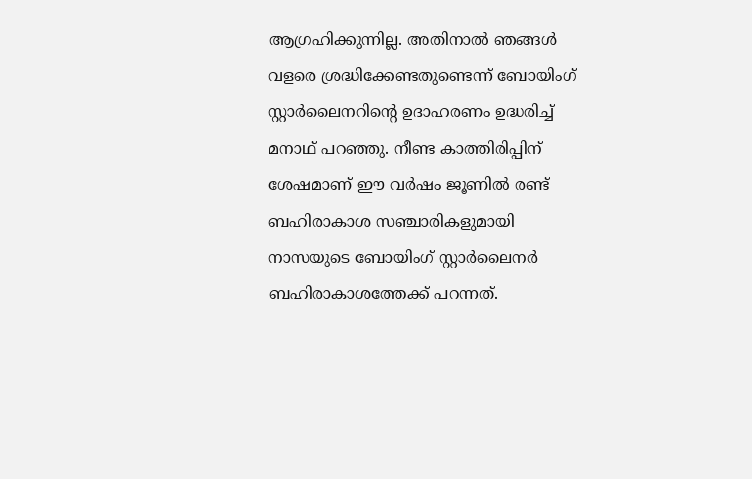ആഗ്രഹിക്കുന്നില്ല. അതിനാൽ ഞങ്ങള്‍ വളരെ ശ്രദ്ധിക്കേണ്ടതുണ്ടെന്ന് ബോയിംഗ് സ്റ്റാർലൈനറിൻ്റെ ഉദാഹരണം ഉദ്ധരിച്ച് മനാഥ് പറഞ്ഞു. നീണ്ട കാത്തിരിപ്പിന് ശേഷമാണ് ഈ വർഷം ജൂണിൽ രണ്ട് ബഹിരാകാശ സഞ്ചാരികളുമായി നാസയുടെ ബോയിംഗ് സ്റ്റാർലൈനർ ബഹിരാകാശത്തേക്ക് പറന്നത്.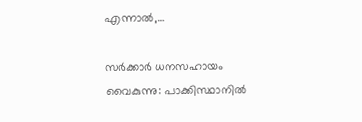എന്നാല്‍,…

സര്‍ക്കാര്‍ ധനസഹായം വൈകുന്നു: പാക്കിസ്ഥാനില്‍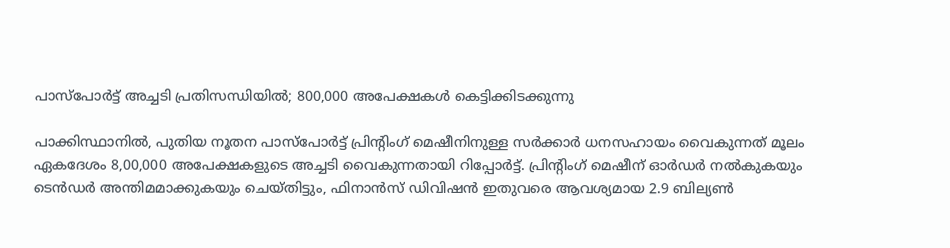പാസ്‌പോർട്ട് അച്ചടി പ്രതിസന്ധിയില്‍; 800,000 അപേക്ഷകള്‍ കെട്ടിക്കിടക്കുന്നു

പാക്കിസ്ഥാനിൽ, പുതിയ നൂതന പാസ്‌പോർട്ട് പ്രിൻ്റിംഗ് മെഷീനിനുള്ള സർക്കാർ ധനസഹായം വൈകുന്നത് മൂലം ഏകദേശം 8,00,000 അപേക്ഷകളുടെ അച്ചടി വൈകുന്നതായി റിപ്പോര്‍ട്ട്. പ്രിന്റിംഗ് മെഷീന് ഓർഡർ നൽകുകയും ടെൻഡർ അന്തിമമാക്കുകയും ചെയ്‌തിട്ടും, ഫിനാൻസ് ഡിവിഷൻ ഇതുവരെ ആവശ്യമായ 2.9 ബില്യൺ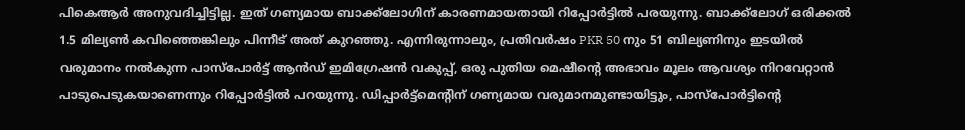പികെആർ അനുവദിച്ചിട്ടില്ല. ഇത് ഗണ്യമായ ബാക്ക്‌ലോഗിന് കാരണമായതായി റിപ്പോര്‍ട്ടില്‍ പരയുന്നു. ബാക്ക്‌ലോഗ് ഒരിക്കൽ 1.5 മില്യൺ കവിഞ്ഞെങ്കിലും പിന്നീട് അത് കുറഞ്ഞു. എന്നിരുന്നാലും, പ്രതിവർഷം PKR 50 നും 51 ബില്യണിനും ഇടയിൽ വരുമാനം നൽകുന്ന പാസ്‌പോർട്ട് ആൻഡ് ഇമിഗ്രേഷൻ വകുപ്പ്, ഒരു പുതിയ മെഷീൻ്റെ അഭാവം മൂലം ആവശ്യം നിറവേറ്റാൻ പാടുപെടുകയാണെന്നും റിപ്പോര്‍ട്ടില്‍ പറയുന്നു. ഡിപ്പാര്‍ട്ട്മെന്റിന് ഗണ്യമായ വരുമാനമുണ്ടായിട്ടും, പാസ്‌പോർട്ടിൻ്റെ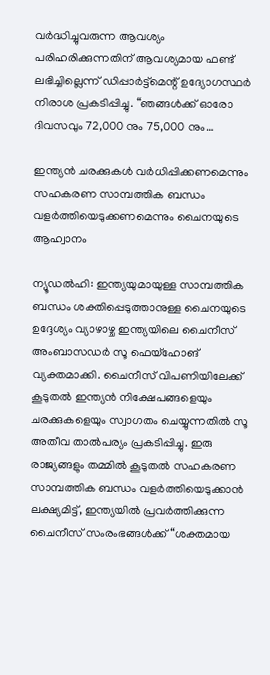വർദ്ധിച്ചുവരുന്ന ആവശ്യം പരിഹരിക്കുന്നതിന് ആവശ്യമായ ഫണ്ട് ലഭിച്ചില്ലെന്ന് ഡിപ്പാര്‍ട്ട്മെന്റ് ഉദ്യോഗസ്ഥര്‍ നിരാശ പ്രകടിപ്പിച്ചു. “ഞങ്ങൾക്ക് ഓരോ ദിവസവും 72,000 നും 75,000 നും…

ഇന്ത്യൻ ചരക്കുകൾ വർധിപ്പിക്കണമെന്നും സഹകരണ സാമ്പത്തിക ബന്ധം വളര്‍ത്തിയെടുക്കണമെന്നും ചൈനയുടെ ആഹ്വാനം

ന്യൂഡല്‍ഹി: ഇന്ത്യയുമായുള്ള സാമ്പത്തിക ബന്ധം ശക്തിപ്പെടുത്താനുള്ള ചൈനയുടെ ഉദ്ദേശ്യം വ്യാഴാഴ്ച ഇന്ത്യയിലെ ചൈനീസ് അംബാസഡർ സൂ ഫെയ്ഹോങ് വ്യക്തമാക്കി. ചൈനീസ് വിപണിയിലേക്ക് കൂടുതൽ ഇന്ത്യൻ നിക്ഷേപങ്ങളെയും ചരക്കുകളെയും സ്വാഗതം ചെയ്യുന്നതിൽ സൂ അതീവ താൽപര്യം പ്രകടിപ്പിച്ചു. ഇരു രാജ്യങ്ങളും തമ്മിൽ കൂടുതൽ സഹകരണ സാമ്പത്തിക ബന്ധം വളർത്തിയെടുക്കാൻ ലക്ഷ്യമിട്ട്, ഇന്ത്യയിൽ പ്രവർത്തിക്കുന്ന ചൈനീസ് സംരംഭങ്ങൾക്ക് “ശക്തമായ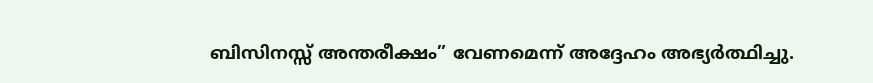ബിസിനസ്സ് അന്തരീക്ഷം” വേണമെന്ന് അദ്ദേഹം അഭ്യര്‍ത്ഥിച്ചു.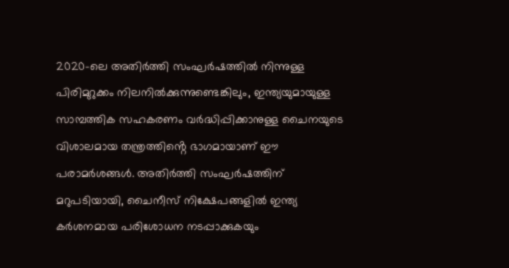2020-ലെ അതിർത്തി സംഘർഷത്തിൽ നിന്നുള്ള പിരിമുറുക്കം നിലനിൽക്കുന്നുണ്ടെങ്കിലും, ഇന്ത്യയുമായുള്ള സാമ്പത്തിക സഹകരണം വർദ്ധിപ്പിക്കാനുള്ള ചൈനയുടെ വിശാലമായ തന്ത്രത്തിൻ്റെ ഭാഗമായാണ് ഈ പരാമർശങ്ങൾ. അതിര്‍ത്തി സംഘര്‍ഷത്തിന് മറുപടിയായി, ചൈനീസ് നിക്ഷേപങ്ങളിൽ ഇന്ത്യ കർശനമായ പരിശോധന നടപ്പാക്കുകയും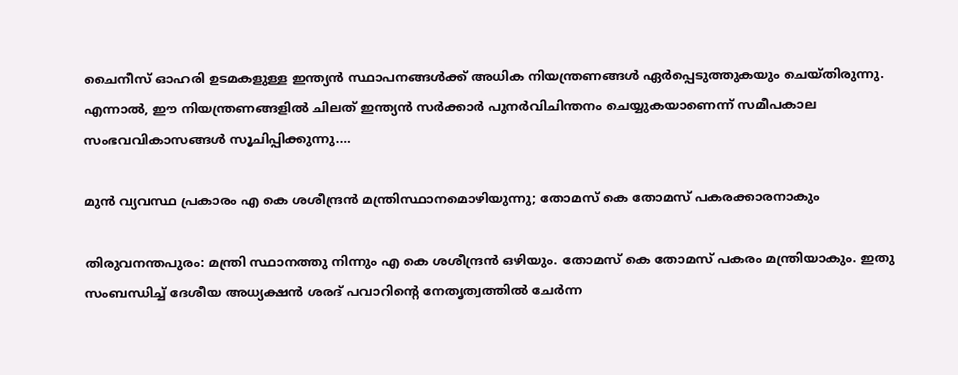ചൈനീസ് ഓഹരി ഉടമകളുള്ള ഇന്ത്യൻ സ്ഥാപനങ്ങൾക്ക് അധിക നിയന്ത്രണങ്ങൾ ഏർപ്പെടുത്തുകയും ചെയ്തിരുന്നു. എന്നാല്‍, ഈ നിയന്ത്രണങ്ങളിൽ ചിലത് ഇന്ത്യൻ സർക്കാർ പുനർവിചിന്തനം ചെയ്യുകയാണെന്ന് സമീപകാല സംഭവവികാസങ്ങൾ സൂചിപ്പിക്കുന്നു.…

മുന്‍ വ്യവസ്ഥ പ്രകാരം എ കെ ശശീന്ദ്രന്‍ മന്ത്രിസ്ഥാനമൊഴിയുന്നു; തോമസ് കെ തോമസ് പകരക്കാരനാകും

തിരുവനന്തപുരം: മന്ത്രി സ്ഥാനത്തു നിന്നും എ കെ ശശീന്ദ്രൻ ഒഴിയും. തോമസ് കെ തോമസ് പകരം മന്ത്രിയാകും. ഇതു സംബന്ധിച്ച് ദേശീയ അധ്യക്ഷൻ ശരദ് പവാറിന്റെ നേതൃത്വത്തിൽ ചേർന്ന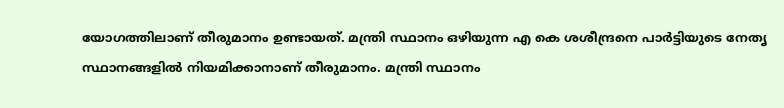യോഗത്തിലാണ് തീരുമാനം ഉണ്ടായത്. മന്ത്രി സ്ഥാനം ഒഴിയുന്ന എ കെ ശശീന്ദ്രനെ പാർട്ടിയുടെ നേതൃ സ്ഥാനങ്ങളിൽ നിയമിക്കാനാണ് തീരുമാനം. മന്ത്രി സ്ഥാനം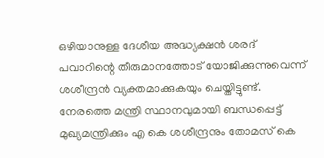ഒഴിയാനുള്ള ദേശീയ അദ്ധ്യക്ഷൻ ശരദ് പവാറിന്റെ തീരുമാനത്തോട് യോജിക്കുന്നുവെന്ന് ശശീന്ദ്രൻ വ്യക്തമാക്കുകയും ചെയ്തിട്ടുണ്ട്. നേരത്തെ മന്ത്രി സ്ഥാനവുമായി ബന്ധപ്പെട്ട് മുഖ്യമന്ത്രിക്കും എ കെ ശശീന്ദ്രനും തോമസ് കെ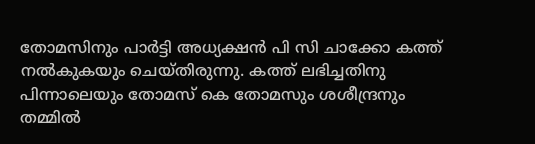തോമസിനും പാർട്ടി അധ്യക്ഷൻ പി സി ചാക്കോ കത്ത് നൽകുകയും ചെയ്തിരുന്നു. കത്ത് ലഭിച്ചതിനു പിന്നാലെയും തോമസ് കെ തോമസും ശശീന്ദ്രനും തമ്മിൽ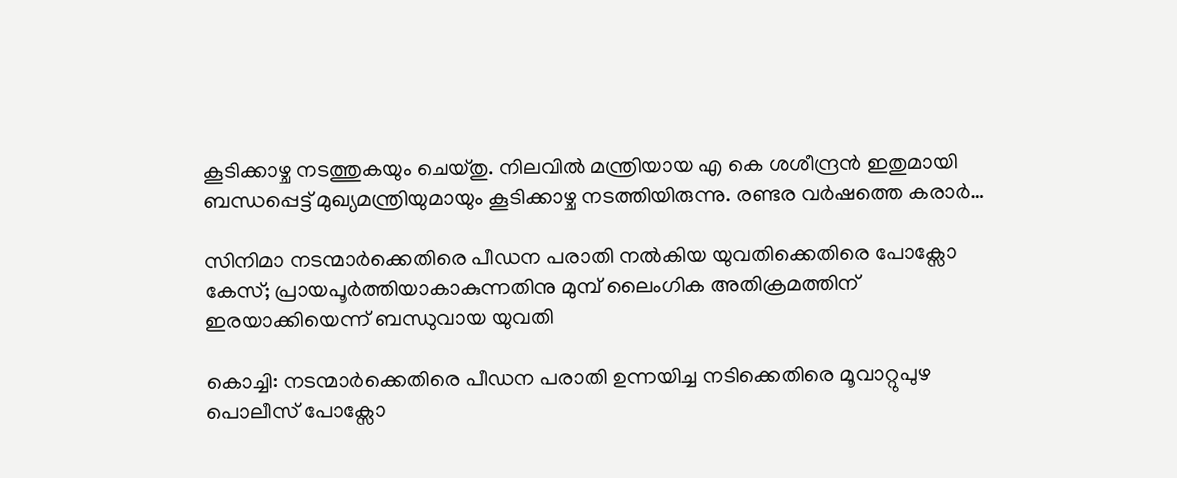കൂടിക്കാഴ്ച നടത്തുകയും ചെയ്തു. നിലവിൽ മന്ത്രിയായ എ കെ ശശീന്ദ്രൻ ഇതുമായി ബന്ധപ്പെട്ട് മുഖ്യമന്ത്രിയുമായും കൂടിക്കാഴ്ച നടത്തിയിരുന്നു. രണ്ടര വർഷത്തെ കരാർ…

സിനിമാ നടന്മാര്‍ക്കെതിരെ പീഡന പരാതി നല്‍കിയ യുവതിക്കെതിരെ പോക്സോ കേസ്; പ്രായപൂര്‍ത്തിയാകാകുന്നതിനു മുമ്പ് ലൈംഗിക അതിക്രമത്തിന് ഇരയാക്കിയെന്ന് ബന്ധുവായ യുവതി

കൊച്ചി: നടന്മാർക്കെതിരെ പീഡന പരാതി ഉന്നയിച്ച നടിക്കെതിരെ മൂവാറ്റുപുഴ പൊലീസ് പോക്സോ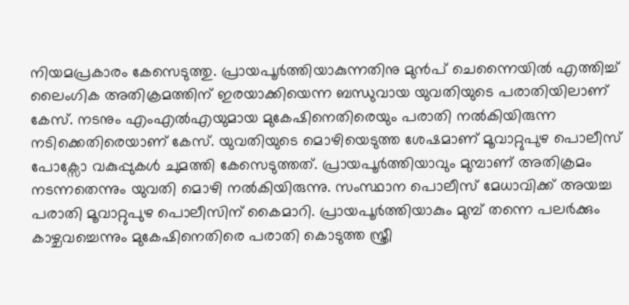നിയമപ്രകാരം കേസെടുത്തു. പ്രായപൂർത്തിയാകുന്നതിനു മുൻപ് ചെന്നൈയിൽ എത്തിച്ച് ലൈംഗിക അതിക്രമത്തിന് ഇരയാക്കിയെന്ന ബന്ധുവായ യുവതിയുടെ പരാതിയിലാണ് കേസ്. നടനും എംഎൽഎയുമായ മുകേഷിനെതിരെയും പരാതി നൽകിയിരുന്ന നടിക്കെതിരെയാണ് കേസ്. യുവതിയുടെ മൊഴിയെടുത്ത ശേഷമാണ് മൂവാറ്റുപുഴ പൊലീസ് പോക്സോ വകുപ്പുകൾ ചുമത്തി കേസെടുത്തത്. പ്രായപൂർത്തിയാവും മുമ്പാണ് അതിക്രമം നടന്നതെന്നും യുവതി മൊഴി നൽകിയിരുന്നു. സംസ്ഥാന പൊലീസ് മേധാവിക്ക് അയച്ച പരാതി മൂവാറ്റുപുഴ പൊലീസിന് കൈമാറി. പ്രായപൂർത്തിയാകും മുമ്പ് തന്നെ പലർക്കും കാഴ്ചവച്ചെന്നും മുകേഷിനെതിരെ പരാതി കൊടുത്ത സ്ത്രീ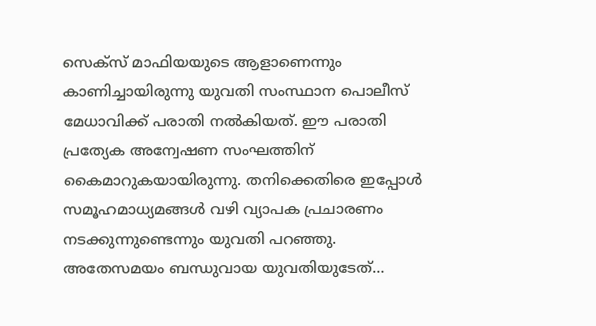സെക്സ് മാഫിയയുടെ ആളാണെന്നും കാണിച്ചായിരുന്നു യുവതി സംസ്ഥാന പൊലീസ് മേധാവിക്ക് പരാതി നൽകിയത്. ഈ പരാതി പ്രത്യേക അന്വേഷണ സംഘത്തിന് കൈമാറുകയായിരുന്നു. തനിക്കെതിരെ ഇപ്പോൾ സമൂഹമാധ്യമങ്ങൾ വഴി വ്യാപക പ്രചാരണം നടക്കുന്നുണ്ടെന്നും യുവതി പറഞ്ഞു. അതേസമയം ബന്ധുവായ യുവതിയുടേത്…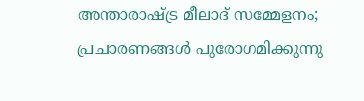അന്താരാഷ്ട്ര മീലാദ് സമ്മേളനം; പ്രചാരണങ്ങൾ പുരോഗമിക്കുന്നു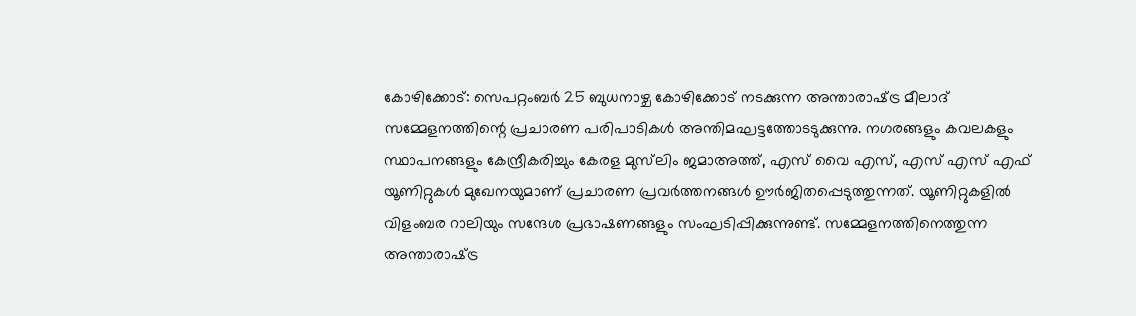കോഴിക്കോട്: സെപറ്റംബർ 25 ബുധനാഴ്ച കോഴിക്കോട് നടക്കുന്ന അന്താരാഷ്‌ട്ര മീലാദ് സമ്മേളനത്തിന്റെ പ്രചാരണ പരിപാടികൾ അന്തിമഘട്ടത്തോടടുക്കുന്നു. നഗരങ്ങളും കവലകളും സ്ഥാപനങ്ങളും കേന്ദ്രീകരിച്ചും കേരള മുസ്‌ലിം ജമാഅത്ത്, എസ് വൈ എസ്, എസ് എസ് എഫ് യൂണിറ്റുകൾ മുഖേനയുമാണ് പ്രചാരണ പ്രവർത്തനങ്ങൾ ഊർജിതപ്പെടുത്തുന്നത്. യൂണിറ്റുകളിൽ വിളംബര റാലിയും സന്ദേശ പ്രഭാഷണങ്ങളും സംഘടിപ്പിക്കുന്നുണ്ട്. സമ്മേളനത്തിനെത്തുന്ന അന്താരാഷ്‌ട്ര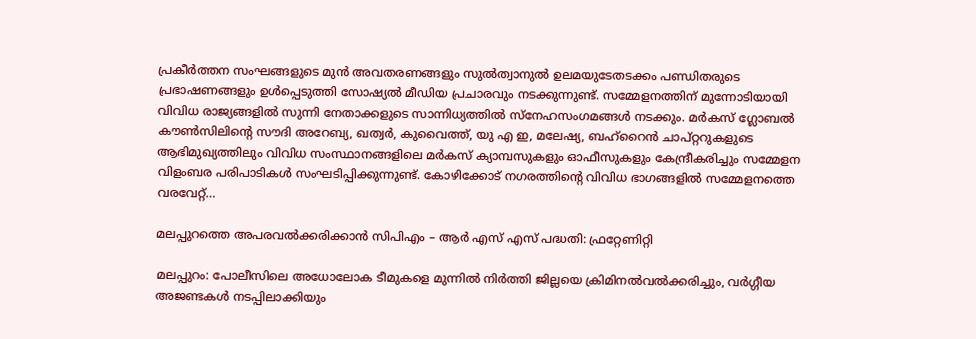പ്രകീർത്തന സംഘങ്ങളുടെ മുൻ അവതരണങ്ങളും സുൽത്വാനുൽ ഉലമയുടേതടക്കം പണ്ഡിതരുടെ പ്രഭാഷണങ്ങളും ഉൾപ്പെടുത്തി സോഷ്യൽ മീഡിയ പ്രചാരവും നടക്കുന്നുണ്ട്. സമ്മേളനത്തിന് മുന്നോടിയായി വിവിധ രാജ്യങ്ങളിൽ സുന്നി നേതാക്കളുടെ സാന്നിധ്യത്തിൽ സ്നേഹസംഗമങ്ങൾ നടക്കും. മർകസ് ഗ്ലോബൽ കൗൺസിലിന്റെ സൗദി അറേബ്യ, ഖത്വർ, കുവൈത്ത്, യു എ ഇ, മലേഷ്യ, ബഹ്‌റൈൻ ചാപ്റ്ററുകളുടെ ആഭിമുഖ്യത്തിലും വിവിധ സംസ്ഥാനങ്ങളിലെ മർകസ് ക്യാമ്പസുകളും ഓഫീസുകളും കേന്ദ്രീകരിച്ചും സമ്മേളന വിളംബര പരിപാടികൾ സംഘടിപ്പിക്കുന്നുണ്ട്. കോഴിക്കോട് നഗരത്തിന്റെ വിവിധ ഭാഗങ്ങളിൽ സമ്മേളനത്തെ വരവേറ്റ്…

മലപ്പുറത്തെ അപരവൽക്കരിക്കാൻ സിപിഎം – ആർ എസ് എസ് പദ്ധതി: ഫ്രറ്റേണിറ്റി

മലപ്പുറം: പോലീസിലെ അധോലോക ടീമുകളെ മുന്നിൽ നിർത്തി ജില്ലയെ ക്രിമിനൽവൽക്കരിച്ചും, വർഗ്ഗീയ അജണ്ടകൾ നടപ്പിലാക്കിയും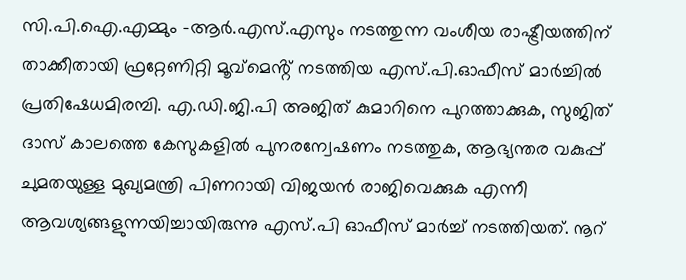സി.പി.ഐ.എമ്മും -ആർ.എസ്.എസും നടത്തുന്ന വംശീയ രാഷ്ട്രീയത്തിന് താക്കീതായി ഫ്രറ്റേണിറ്റി മൂവ്മെൻ്റ് നടത്തിയ എസ്.പി.ഓഫീസ് മാർച്ചിൽ പ്രതിഷേധമിരമ്പി. എ.ഡി.ജി.പി അജിത് കുമാറിനെ പുറത്താക്കുക, സുജിത് ദാസ് കാലത്തെ കേസുകളിൽ പുനരന്വേഷണം നടത്തുക, ആഭ്യന്തര വകുപ്പ് ചുമതയുള്ള മുഖ്യമന്ത്രി പിണറായി വിജയൻ രാജിവെക്കുക എന്നീ ആവശ്യങ്ങളുന്നയിച്ചായിരുന്നു എസ്.പി ഓഫീസ് മാർച്ച് നടത്തിയത്. നൂറ്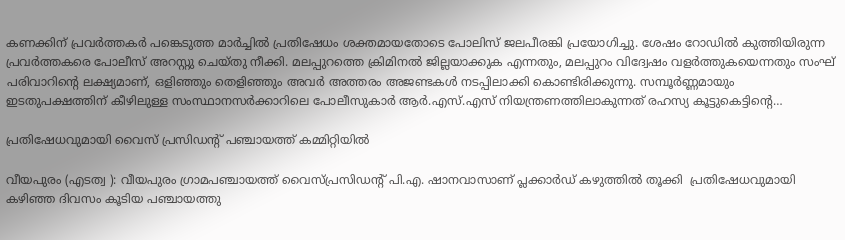കണക്കിന് പ്രവർത്തകർ പങ്കെടുത്ത മാർച്ചിൽ പ്രതിഷേധം ശക്തമായതോടെ പോലിസ് ജലപീരങ്കി പ്രയോഗിച്ചു. ശേഷം റോഡിൽ കുത്തിയിരുന്ന പ്രവർത്തകരെ പോലീസ് അറസ്റ്റു ചെയ്തു നീക്കി. മലപ്പുറത്തെ ക്രിമിനൽ ജില്ലയാക്കുക എന്നതും, മലപ്പുറം വിദ്വേഷം വളർത്തുകയെന്നതും സംഘ് പരിവാറിൻ്റെ ലക്ഷ്യമാണ്, ഒളിഞ്ഞും തെളിഞ്ഞും അവർ അത്തരം അജണ്ടകൾ നടപ്പിലാക്കി കൊണ്ടിരിക്കുന്നു. സമ്പൂർണ്ണമായും ഇടതുപക്ഷത്തിന് കീഴിലുള്ള സംസ്ഥാനസർക്കാറിലെ പോലീസുകാർ ആർ.എസ്.എസ് നിയന്ത്രണത്തിലാകുന്നത് രഹസ്യ കൂട്ടുകെട്ടിൻ്റെ…

പ്രതിഷേധവുമായി വൈസ് പ്രസിഡന്‍റ് പഞ്ചായത്ത് കമ്മിറ്റിയില്‍

വീയപുരം (എടത്വ ): വീയപുരം ഗ്രാമപഞ്ചായത്ത് വൈസ്പ്രസിഡന്‍റ് പി.എ. ഷാനവാസാണ് പ്ലക്കാര്‍ഡ് കഴുത്തില്‍ തൂക്കി  പ്രതിഷേധവുമായി കഴിഞ്ഞ ദിവസം കൂടിയ പഞ്ചായത്തു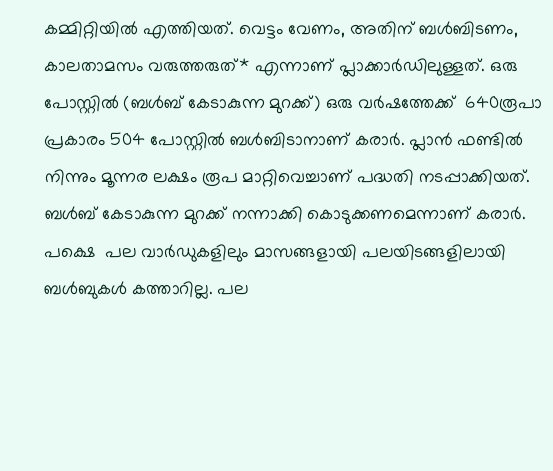കമ്മിറ്റിയില്‍ എത്തിയത്. വെട്ടം വേണം, അതിന് ബള്‍ബിടണം, കാലതാമസം വരുത്തരുത്* എന്നാണ് പ്ലാക്കാര്‍ഡിലുള്ളത്. ഒരു പോസ്റ്റില്‍ (ബള്‍ബ് കേടാകുന്ന മുറക്ക്) ഒരു വര്‍ഷത്തേക്ക്  640രൂപാ പ്രകാരം 504 പോസ്റ്റില്‍ ബള്‍ബിടാനാണ് കരാര്‍. പ്ലാന്‍ ഫണ്ടില്‍ നിന്നും മൂന്നര ലക്ഷം രൂപ മാറ്റിവെച്ചാണ് പദ്ധതി നടപ്പാക്കിയത്. ബള്‍ബ് കേടാകുന്ന മുറക്ക് നന്നാക്കി കൊടുക്കണമെന്നാണ് കരാര്‍. പക്ഷെ  പല വാര്‍ഡുകളിലും മാസങ്ങളായി പലയിടങ്ങളിലായി ബള്‍ബുകള്‍ കത്താറില്ല. പല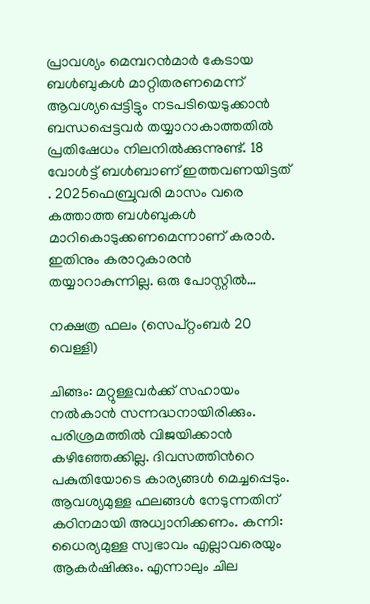പ്രാവശ്യം മെമ്പറന്‍മാര്‍ കേടായ ബള്‍ബുകള്‍ മാറ്റിതരണമെന്ന് ആവശ്യപ്പെട്ടിട്ടും നടപടിയെടുക്കാന്‍ ബന്ധപ്പെട്ടവര്‍ തയ്യാറാകാത്തതില്‍ പ്രതിഷേധം നിലനില്‍ക്കുന്നുണ്ട്. 18 വോള്‍ട്ട് ബള്‍ബാണ് ഇത്തവണയിട്ടത് . 2025ഫെബ്രുവരി മാസം വരെ കത്താത്ത ബള്‍ബുകള്‍ മാറികൊടുക്കണമെന്നാണ് കരാര്‍. ഇതിനും കരാറുകാരന്‍ തയ്യാറാകുന്നില്ല. ഒരു പോസ്റ്റില്‍…

നക്ഷത്ര ഫലം (സെപ്‌റ്റംബർ 20 വെള്ളി)

ചിങ്ങം: മറ്റുള്ളവർക്ക് സഹായം നൽകാൻ സന്നദ്ധനായിരിക്കും. പരിശ്രമത്തിൽ വിജയിക്കാൻ കഴിഞ്ഞേക്കില്ല. ദിവസത്തിന്‍റെ പകുതിയോടെ കാര്യങ്ങൾ മെച്ചപ്പെടും. ആവശ്യമുള്ള ഫലങ്ങൾ നേടുന്നതിന് കഠിനമായി അധ്വാനിക്കണം. കന്നി: ധൈര്യമുള്ള സ്വഭാവം എല്ലാവരെയും ആകർഷിക്കും. എന്നാലും ചില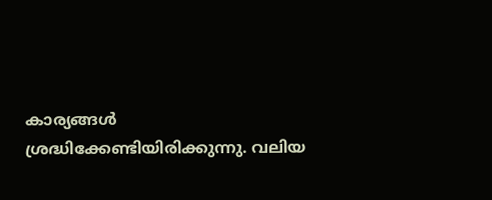കാര്യങ്ങൾ ശ്രദ്ധിക്കേണ്ടിയിരിക്കുന്നു. വലിയ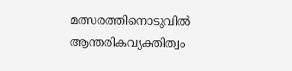മത്സരത്തിനൊടുവിൽ ആന്തരികവ്യക്തിത്വം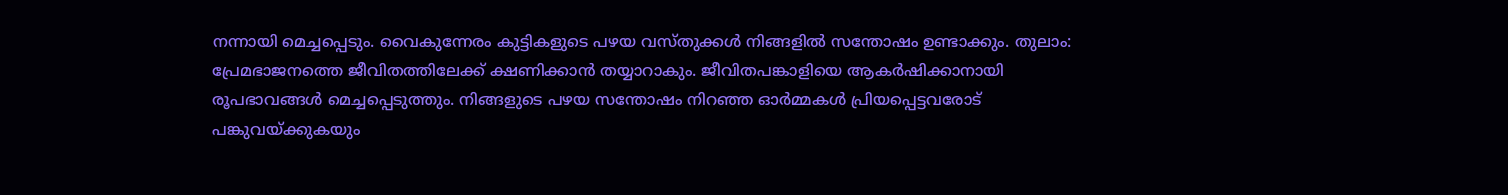നന്നായി മെച്ചപ്പെടും. വൈകുന്നേരം കുട്ടികളുടെ പഴയ വസ്‌തുക്കൾ നിങ്ങളില്‍ സന്തോഷം ഉണ്ടാക്കും. തുലാം: പ്രേമഭാജനത്തെ ജീവിതത്തിലേക്ക്‌ ക്ഷണിക്കാൻ തയ്യാറാകും. ജീവിതപങ്കാളിയെ ആകർഷിക്കാനായി രൂപഭാവങ്ങൾ മെച്ചപ്പെടുത്തും. നിങ്ങളുടെ പഴയ സന്തോഷം നിറഞ്ഞ ഓർമ്മകൾ പ്രിയപ്പെട്ടവരോട്‌ പങ്കുവയ്‌ക്കുകയും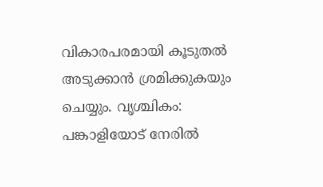വികാരപരമായി കൂടുതൽ അടുക്കാൻ ശ്രമിക്കുകയും ചെയ്യും. വൃശ്ചികം: പങ്കാളിയോട്‌ നേരിൽ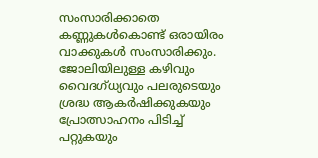സംസാരിക്കാതെ കണ്ണുകൾകൊണ്ട്‌ ഒരായിരം വാക്കുകൾ സംസാരിക്കും. ജോലിയിലുള്ള കഴിവും വൈദഗ്ധ്യവും പലരുടെയും ശ്രദ്ധ ആകർഷിക്കുകയും പ്രോത്സാഹനം പിടിച്ച്‌ പറ്റുകയും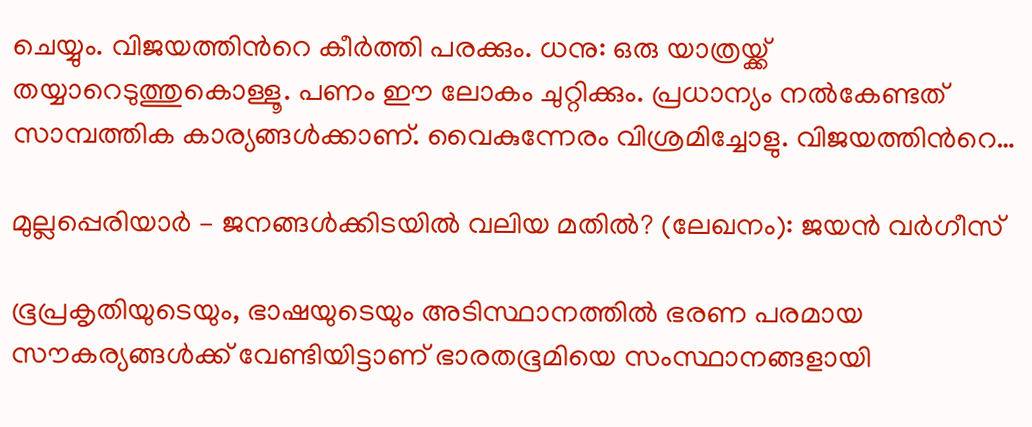ചെയ്യും. വിജയത്തിന്‍റെ കീർത്തി പരക്കും. ധനു: ഒരു യാത്രയ്ക്ക്‌ തയ്യാറെടുത്തുകൊള്ളൂ. പണം ഈ ലോകം ചുറ്റിക്കും. പ്രധാന്യം നൽകേണ്ടത്‌ സാമ്പത്തിക കാര്യങ്ങൾക്കാണ്. വൈകുന്നേരം വിശ്രമിച്ചോളു. വിജയത്തിന്‍റെ…

മുല്ലപ്പെരിയാർ – ജനങ്ങൾക്കിടയിൽ വലിയ മതിൽ? (ലേഖനം): ജയൻ വർഗീസ്

ഭൂപ്രകൃതിയുടെയും, ഭാഷയുടെയും അടിസ്ഥാനത്തിൽ ഭരണ പരമായ സൗകര്യങ്ങൾക്ക് വേണ്ടിയിട്ടാണ് ഭാരതഭൂമിയെ സംസ്ഥാനങ്ങളായി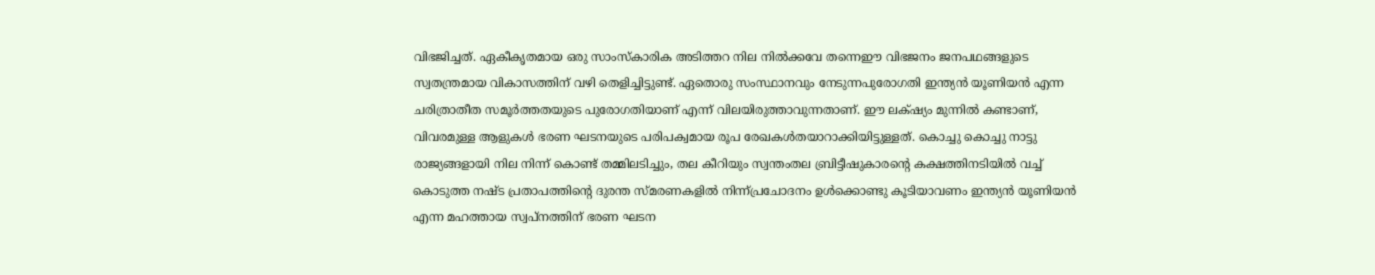വിഭജിച്ചത്. ഏകീകൃതമായ ഒരു സാംസ്കാരിക അടിത്തറ നില നിൽക്കവേ തന്നെഈ വിഭജനം ജനപഥങ്ങളുടെ സ്വതന്ത്രമായ വികാസത്തിന് വഴി തെളിച്ചിട്ടുണ്ട്. ഏതൊരു സംസ്ഥാനവും നേടുന്നപുരോഗതി ഇന്ത്യൻ യൂണിയൻ എന്ന ചരിത്രാതീത സമൂർത്തതയുടെ പുരോഗതിയാണ് എന്ന് വിലയിരുത്താവുന്നതാണ്. ഈ ലക്‌ഷ്യം മുന്നിൽ കണ്ടാണ്, വിവരമുള്ള ആളുകൾ ഭരണ ഘടനയുടെ പരിപക്വമായ രൂപ രേഖകൾതയാറാക്കിയിട്ടുള്ളത്. കൊച്ചു കൊച്ചു നാട്ടു രാജ്യങ്ങളായി നില നിന്ന് കൊണ്ട് തമ്മിലടിച്ചും, തല കീറിയും സ്വന്തംതല ബ്രിട്ടീഷുകാരന്റെ കക്ഷത്തിനടിയിൽ വച്ച് കൊടുത്ത നഷ്ട പ്രതാപത്തിന്റെ ദുരന്ത സ്മരണകളിൽ നിന്ന്പ്രചോദനം ഉൾക്കൊണ്ടു കൂടിയാവണം ഇന്ത്യൻ യൂണിയൻ എന്ന മഹത്തായ സ്വപ്നത്തിന് ഭരണ ഘടന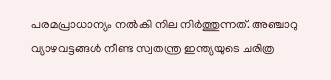പരമപ്രാധാന്യം നൽകി നില നിർത്തുന്നത്. അഞ്ചാറു വ്യാഴവട്ടങ്ങൾ നീണ്ട സ്വതന്ത്ര ഇന്ത്യയുടെ ചരിത്ര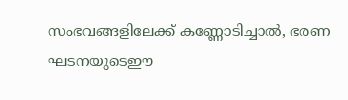സംഭവങ്ങളിലേക്ക് കണ്ണോടിച്ചാൽ, ഭരണ ഘടനയുടെഈ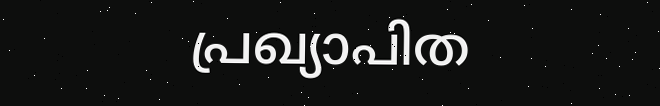പ്രഖ്യാപിത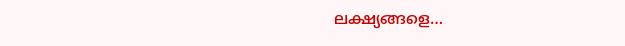ലക്ഷ്യങ്ങളെ…